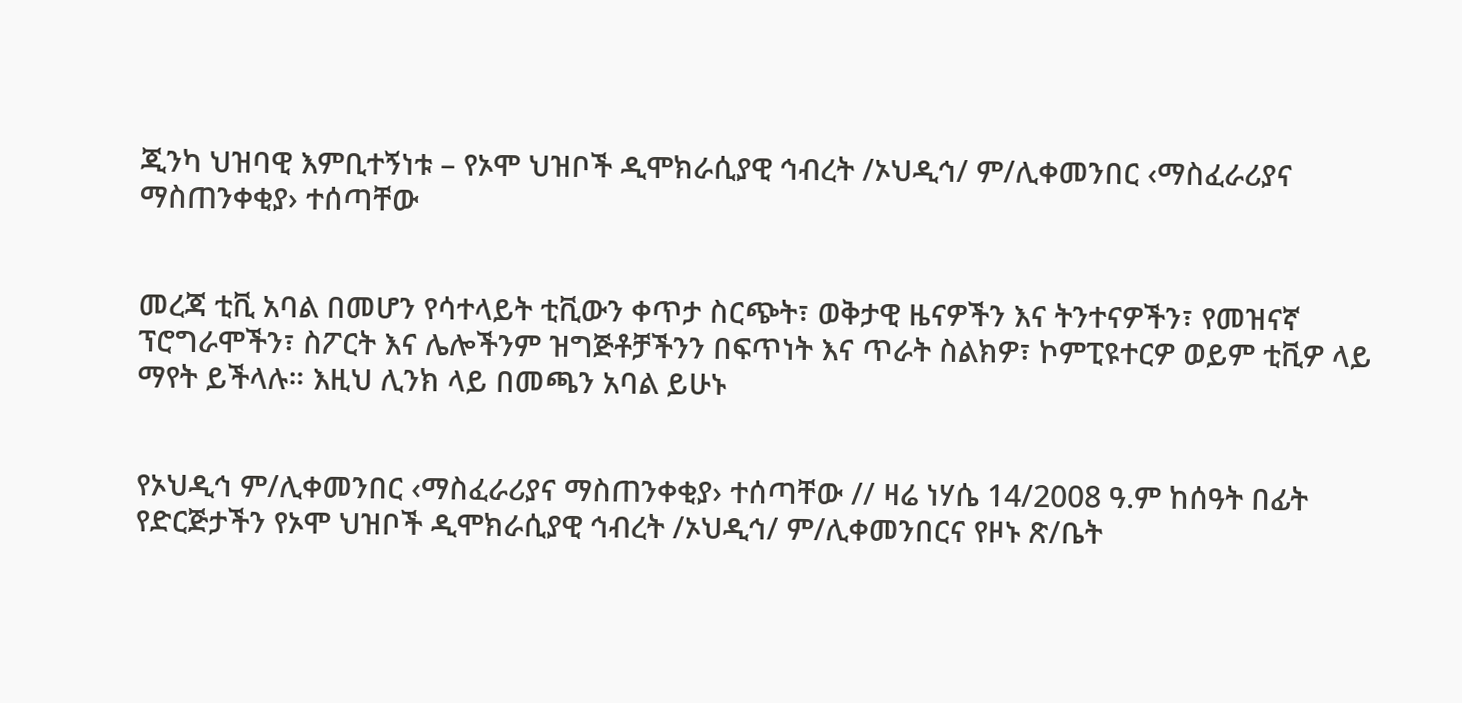ጂንካ ህዝባዊ እምቢተኝነቱ – የኦሞ ህዝቦች ዲሞክራሲያዊ ኅብረት /ኦህዲኅ/ ም/ሊቀመንበር ‹ማስፈራሪያና ማስጠንቀቂያ› ተሰጣቸው


መረጃ ቲቪ አባል በመሆን የሳተላይት ቲቪውን ቀጥታ ስርጭት፣ ወቅታዊ ዜናዎችን እና ትንተናዎችን፣ የመዝናኛ ፕሮግራሞችን፣ ስፖርት እና ሌሎችንም ዝግጅቶቻችንን በፍጥነት እና ጥራት ስልክዎ፣ ኮምፒዩተርዎ ወይም ቲቪዎ ላይ ማየት ይችላሉ። እዚህ ሊንክ ላይ በመጫን አባል ይሁኑ


የኦህዲኅ ም/ሊቀመንበር ‹ማስፈራሪያና ማስጠንቀቂያ› ተሰጣቸው // ዛሬ ነሃሴ 14/2008 ዓ.ም ከሰዓት በፊት የድርጅታችን የኦሞ ህዝቦች ዲሞክራሲያዊ ኅብረት /ኦህዲኅ/ ም/ሊቀመንበርና የዞኑ ጽ/ቤት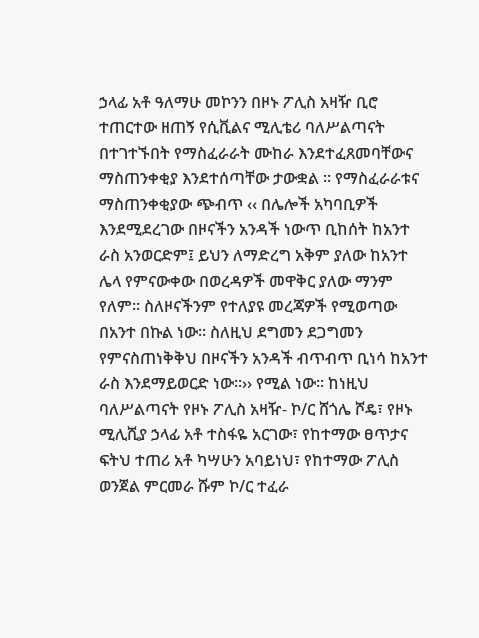ኃላፊ አቶ ዓለማሁ መኮንን በዞኑ ፖሊስ አዛዥ ቢሮ ተጠርተው ዘጠኝ የሲቪልና ሚሊቴሪ ባለሥልጣናት በተገተኙበት የማስፈራራት ሙከራ እንደተፈጸመባቸውና ማስጠንቀቂያ እንደተሰጣቸው ታውቋል ፡፡ የማስፈራራቱና ማስጠንቀቂያው ጭብጥ ‹‹ በሌሎች አካባቢዎች እንደሚደረገው በዞናችን አንዳች ነውጥ ቢከሰት ከአንተ ራስ አንወርድም፤ ይህን ለማድረግ አቅም ያለው ከአንተ ሌላ የምናውቀው በወረዳዎች መዋቅር ያለው ማንም የለም፡፡ ስለዞናችንም የተለያዩ መረጃዎች የሚወጣው በአንተ በኩል ነው፡፡ ስለዚህ ደግመን ደጋግመን የምናስጠነቅቅህ በዞናችን አንዳች ብጥብጥ ቢነሳ ከአንተ ራስ እንደማይወርድ ነው፡፡›› የሚል ነው፡፡ ከነዚህ ባለሥልጣናት የዞኑ ፖሊስ አዛዥ- ኮ/ር ሸጎሌ ሾዴ፣ የዞኑ ሚሊሺያ ኃላፊ አቶ ተስፋዬ አርገው፣ የከተማው ፀጥታና ፍትህ ተጠሪ አቶ ካሣሁን አባይነህ፣ የከተማው ፖሊስ ወንጀል ምርመራ ሹም ኮ/ር ተፈራ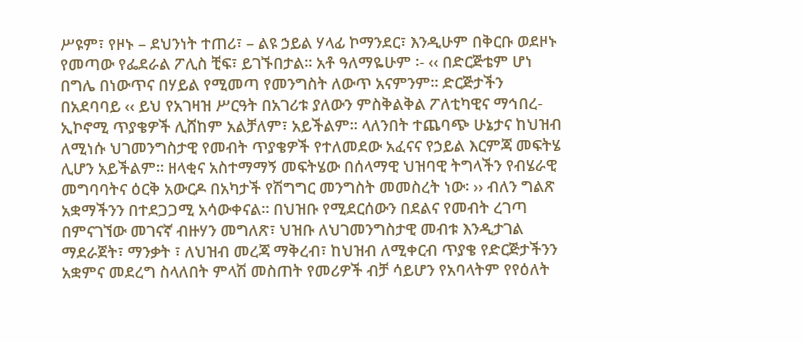ሥዩም፣ የዞኑ – ደህንነት ተጠሪ፣ – ልዩ ኃይል ሃላፊ ኮማንደር፣ እንዲሁም በቅርቡ ወደዞኑ የመጣው የፌደራል ፖሊስ ቺፍ፣ ይገኙበታል፡፡ አቶ ዓለማዬሁም ፡- ‹‹ በድርጅቴም ሆነ በግሌ በነውጥና በሃይል የሚመጣ የመንግስት ለውጥ አናምንም፡፡ ድርጅታችን በአደባባይ ‹‹ ይህ የአገዛዝ ሥርዓት በአገሪቱ ያለውን ምስቅልቅል ፖለቲካዊና ማኅበረ-ኢኮኖሚ ጥያቄዎች ሊሸከም አልቻለም፣ አይችልም፡፡ ላለንበት ተጨባጭ ሁኔታና ከህዝብ ለሚነሱ ህገመንግስታዊ የመብት ጥያቄዎች የተለመደው አፈናና የኃይል እርምጃ መፍትሄ ሊሆን አይችልም፡፡ ዘላቂና አስተማማኝ መፍትሄው በሰላማዊ ህዝባዊ ትግላችን የብሄራዊ መግባባትና ዕርቅ አውርዶ በአካታች የሽግግር መንግስት መመስረት ነው፡ ›› ብለን ግልጽ አቋማችንን በተደጋጋሚ አሳውቀናል፡፡ በህዝቡ የሚደርሰውን በደልና የመብት ረገጣ በምናገኘው መገናኛ ብዙሃን መግለጽ፣ ህዝቡ ለህገመንግስታዊ መብቱ እንዲታገል ማደራጀት፣ ማንቃት ፣ ለህዝብ መረጃ ማቅረብ፣ ከህዝብ ለሚቀርብ ጥያቄ የድርጅታችንን አቋምና መደረግ ስላለበት ምላሽ መስጠት የመሪዎች ብቻ ሳይሆን የአባላትም የየዕለት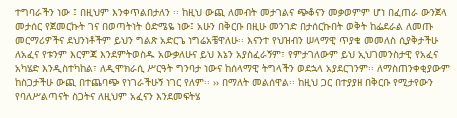ተግባራችን ነው ፤ በዚህም እንቀጥልበታለን ፡፡ ከዚህ ውጪ ለመብት መታገልና ጭቆናን መቃወምም ሆነ በፈጠራ ውንጀላ መታሰር የጀመርኩት ገና በወጣትነት ዕድሜዬ ነው፤ አሁን በቅርቡ በዚሁ መንገድ በታሰርኩበት ወቅት ከፌደራል ለመጡ መርማሪዎችና ደህንነቶችም ይህን ግልጽ አድርጌ ነግሬአቼዋለሁ፡፡ እናንተ የህዝብን ሠላማዊ ጥያቄ መመለስ ሲያቅታችሁ ለአፈና የቱንም እርምጃ እንደምትወስዱ አውቃለሁና ይህ እኔን አያስፈራኝም፣ የምታገለውም ይህ ኢህገመንስታዊ የአፈና አካሄድ እንዲስተካከል፣ ለዲሞክራሲ ሥርዓት ግንባታ ነውና ከሰላማዊ ትግላችን ወደኋላ አያደርገንም፡፡ ለማስጠንቀቂያውም ከስጋታችሁ ውጪ በተጨባጭ የነገራችሁኝ ነገር የለም፡፡ ›› በማለት መልሰዋል፡፡ ከዚህ ጋር በተያያዘ በቅርቡ የሚታየውን የባለሥልጣናት ስጋትና ለዚህም አፈናን እንደመፍትሄ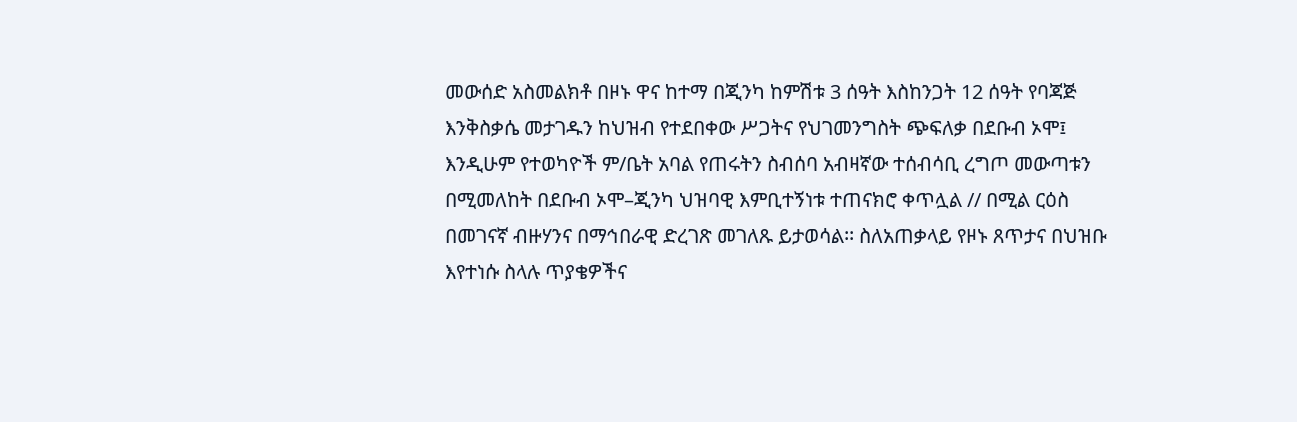መውሰድ አስመልክቶ በዞኑ ዋና ከተማ በጂንካ ከምሽቱ 3 ሰዓት እስከንጋት 12 ሰዓት የባጃጅ እንቅስቃሴ መታገዱን ከህዝብ የተደበቀው ሥጋትና የህገመንግስት ጭፍለቃ በደቡብ ኦሞ፤ እንዲሁም የተወካዮች ም/ቤት አባል የጠሩትን ስብሰባ አብዛኛው ተሰብሳቢ ረግጦ መውጣቱን በሚመለከት በደቡብ ኦሞ–ጂንካ ህዝባዊ እምቢተኝነቱ ተጠናክሮ ቀጥሏል // በሚል ርዕስ በመገናኛ ብዙሃንና በማኅበራዊ ድረገጽ መገለጹ ይታወሳል፡፡ ስለአጠቃላይ የዞኑ ጸጥታና በህዝቡ እየተነሱ ስላሉ ጥያቄዎችና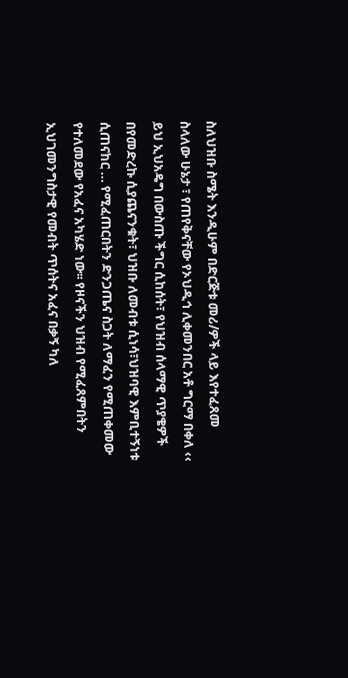ስለህዝቡ ስሜት እንዲሁም በድርጅቱ መሪ/ዎች ላይ እየተፈጸመ ስላለው ሁኔታ ፣ የጠየቅናቸው የኦህዲኅ ሊቀመንበር አቶ ግርማ በቀለ ‹‹ ይህ ኢህአዴግ በውስጡ ችግር ሲከሰት፣ የህዝብ ሰላማዊ ጥያቄዎች በየመድረኩ ሲያጨናንቁት፣ ህዝቡ ለመብቱ ሲነሳ፣ህዝባዊ እምቢተኝነቱ ሲጠናከር … የሚፈጠርበትን ድንጋጤና ስጋት ለማፈን የሚጠቀመው የተለመደው የአፈና አካሄድ ነው፡፡ የዞናችን ህዝብ የሚፈጸምበትን ኢህገመንግስታዊ የመብት ጥሰትና አፈና በቃኝ ካለ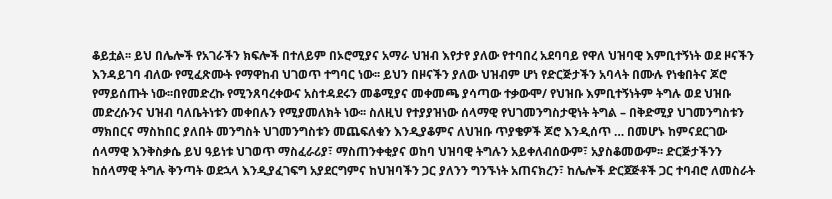ቆይቷል፡፡ ይህ በሌሎች የአገራችን ክፍሎች በተለይም በኦሮሚያና አማራ ህዝብ እየታየ ያለው የተባበረ አደባባይ የዋለ ህዝባዊ እምቢተኝነት ወደ ዞናችን እንዳይገባ ብለው የሚፈጽሙት የማዋከብ ህገወጥ ተግባር ነው፡፡ ይህን በዞናችን ያለው ህዝብም ሆነ የድርጅታችን አባላት በሙሉ የነቁበትና ጆሮ የማይሰጡት ነው፡፡በየመድረኩ የሚንጸባረቀውና አስተዳደሩን መቆሚያና መቀመጫ ያሳጣው ተቃውሞ/ የህዝቡ እምቢተኝነትም ትግሉ ወደ ህዝቡ መድረሱንና ህዝብ ባለቤትነቱን መቀበሉን የሚያመለክት ነው፡፡ ስለዚህ የተያያዝነው ሰላማዊ የህገመንግስታዊነት ትግል – በቅድሚያ ህገመንግስቱን ማክበርና ማስከበር ያለበት መንግስት ህገመንግስቱን መጨፍለቁን እንዲያቆምና ለህዝቡ ጥያቄዎች ጆሮ እንዲሰጥ … በመሆኑ ከምናደርገው ሰላማዊ እንቅስቃሴ ይህ ዓይነቱ ህገወጥ ማስፈራሪያ፣ ማስጠንቀቂያና ወከባ ህዝባዊ ትግሉን አይቀለብሰውም፣ አያስቆመውም፡፡ ድርጅታችንን ከሰላማዊ ትግሉ ቅንጣት ወደኋላ እንዲያፈገፍግ አያደርግምና ከህዝባችን ጋር ያለንን ግንኙነት አጠናክረን፣ ከሌሎች ድርጀጅቶች ጋር ተባብሮ ለመስራት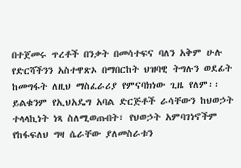በተጀመሩ ጥረቶች በንቃት በመሳተፍና ባለን አቅም ሁሉ የድርሻችንን አስተዋጽኦ በማበርከት ህዝባዊ ትግሉን ወደፊት ከመግፋት ለዚህ ማስፈራሪያ የምናባክነው ጊዜ የለም፡፡ ይልቁንም የኢህአዴግ አባል ድርጅቶች ራሳቸውን ከህወኃት ተላላኪነት ነጻ ስለሚወጡበት፣ የህወኃት አምባገነኖችም የከፋፍለህ ግዛ ሴራቸው ያለመስራቱን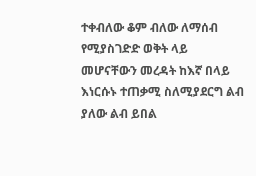ተቀብለው ቆም ብለው ለማሰብ የሚያስገድድ ወቅት ላይ መሆናቸውን መረዳት ከእኛ በላይ እነርሱኑ ተጠቃሚ ስለሚያደርግ ልብ ያለው ልብ ይበል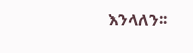እንላለን፡፡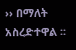›› በማለት አስረድተዋል ፡፡